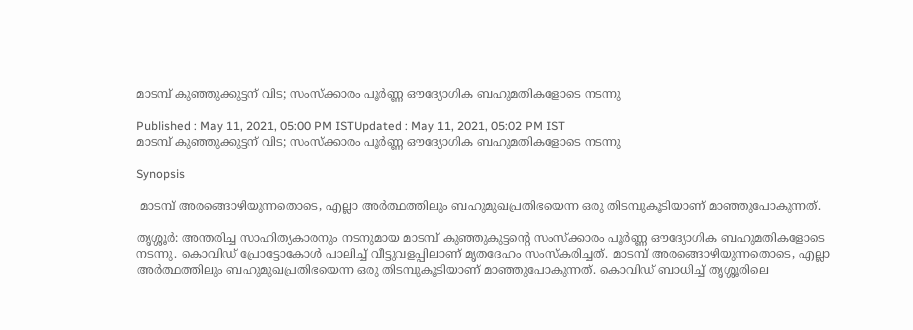മാടമ്പ് കുഞ്ഞുക്കുട്ടന് വിട; സംസ്ക്കാരം പൂര്‍ണ്ണ ഔദ്യോഗിക ബഹുമതികളോടെ നടന്നു

Published : May 11, 2021, 05:00 PM ISTUpdated : May 11, 2021, 05:02 PM IST
മാടമ്പ് കുഞ്ഞുക്കുട്ടന് വിട; സംസ്ക്കാരം പൂര്‍ണ്ണ ഔദ്യോഗിക ബഹുമതികളോടെ നടന്നു

Synopsis

 മാടമ്പ് അരങ്ങൊഴിയുന്നതൊടെ, എല്ലാ അർത്ഥത്തിലും ബഹുമുഖപ്രതിഭയെന്ന ഒരു തിടമ്പുകൂടിയാണ് മാഞ്ഞുപോകുന്നത്.

തൃശ്ശൂര്‍: അന്തരിച്ച സാഹിത്യകാരനും നടനുമായ മാടമ്പ് കുഞ്ഞുകുട്ടന്‍റെ സംസ്ക്കാരം പൂര്‍ണ്ണ ഔദ്യോഗിക ബഹുമതികളോടെ നടന്നു. കൊവിഡ് പ്രോട്ടോകോൾ പാലിച്ച് വീട്ടുവളപ്പിലാണ് മൃതദേഹം സംസ്കരിച്ചത്. മാടമ്പ് അരങ്ങൊഴിയുന്നതൊടെ, എല്ലാ അർത്ഥത്തിലും ബഹുമുഖപ്രതിഭയെന്ന ഒരു തിടമ്പുകൂടിയാണ് മാഞ്ഞുപോകുന്നത്. കൊവിഡ് ബാധിച്ച് തൃശ്ശൂരിലെ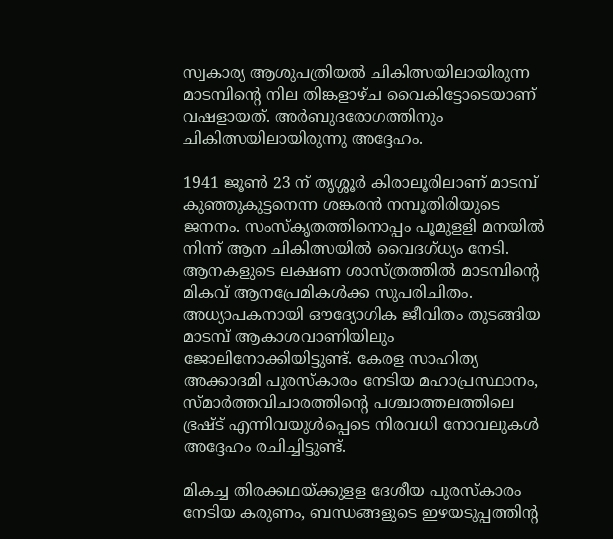സ്വകാര്യ ആശുപത്രിയല്‍ ചികിത്സയിലായിരുന്ന മാടമ്പിന്‍റെ നില തിങ്കളാഴ്ച വൈകിട്ടോടെയാണ് വഷളായത്. അ‍ർബുദരോഗത്തിനും‍ ചികിത്സയിലായിരുന്നു അദ്ദേഹം.

1941 ജൂണ്‍ 23 ന് തൃശ്ശൂര്‍ കിരാലൂരിലാണ് മാടമ്പ് കുഞ്ഞുകുട്ടനെന്ന ശങ്കരൻ നമ്പൂതിരിയുടെ ജനനം. സംസ്കൃതത്തിനൊപ്പം പൂമുളളി മനയിൽ നിന്ന് ആന ചികിത്സയിൽ വൈദഗ്ധ്യം നേടി. ആനകളുടെ ലക്ഷണ ശാസ്ത്രത്തിൽ മാടമ്പിന്റെ മികവ് ആനപ്രേമികൾക്ക സുപരിചിതം. അധ്യാപകനായി ഔദ്യോഗിക ജീവിതം തുടങ്ങിയ മാടമ്പ് ആകാശവാണിയിലും ജോലിനോക്കിയിട്ടുണ്ട്. കേരള സാഹിത്യ അക്കാദമി പുരസ്കാരം നേടിയ മഹാപ്രസ്ഥാനം, സ്മാർത്തവിചാരത്തിന്റെ പശ്ചാത്തലത്തിലെ ഭ്രഷ്ട് എന്നിവയുൾപ്പെടെ നിരവധി നോവലുകൾ അദ്ദേഹം രചിച്ചിട്ടുണ്ട്.

മികച്ച തിരക്കഥയ്ക്കുളള ദേശീയ പുരസ്കാരം നേടിയ കരുണം, ബന്ധങ്ങളുടെ ഇഴയടുപ്പത്തിന്റ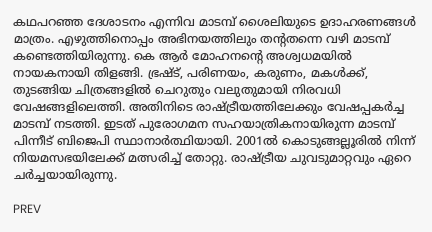കഥപറഞ്ഞ ദേശാടനം എന്നിവ മാടമ്പ് ശൈലിയുടെ ഉദാഹരണങ്ങൾ മാത്രം. എഴുത്തിനൊപ്പം അഭിനയത്തിലും തന്റതന്നെ വഴി മാടമ്പ് കണ്ടെത്തിയിരുന്നു. കെ ആർ മോഹനന്റെ അശ്വധമയിൽ നായകനായി തിളങ്ങി. ഭ്രഷ്ട്, പരിണയം, കരുണം, മകൾക്ക്, തുടങ്ങിയ ചിത്രങ്ങളിൽ ചെറുതും വലുതുമായി നിരവധി വേഷങ്ങളിലെത്തി. അതിനിടെ രാഷ്ട്രീയത്തിലേക്കും വേഷപ്പകർച്ച മാടമ്പ് നടത്തി. ഇടത് പുരോഗമന സഹയാത്രികനായിരുന്ന മാടമ്പ് പിന്നീട് ബിജെപി സ്ഥാനാർത്ഥിയായി. 2001ൽ കൊടുങ്ങല്ലൂരിൽ നിന്ന് നിയമസഭയിലേക്ക് മത്സരിച്ച് തോറ്റു. രാഷ്ട്രീയ ചുവടുമാറ്റവും ഏറെ ചർച്ചയായിരുന്നു.

PREV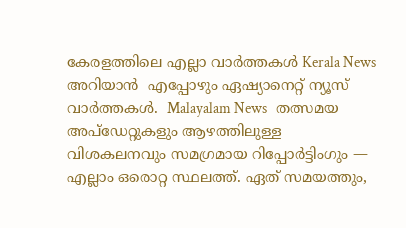കേരളത്തിലെ എല്ലാ വാർത്തകൾ Kerala News അറിയാൻ  എപ്പോഴും ഏഷ്യാനെറ്റ് ന്യൂസ് വാർത്തകൾ.  Malayalam News   തത്സമയ അപ്‌ഡേറ്റുകളും ആഴത്തിലുള്ള വിശകലനവും സമഗ്രമായ റിപ്പോർട്ടിംഗും — എല്ലാം ഒരൊറ്റ സ്ഥലത്ത്. ഏത് സമയത്തും,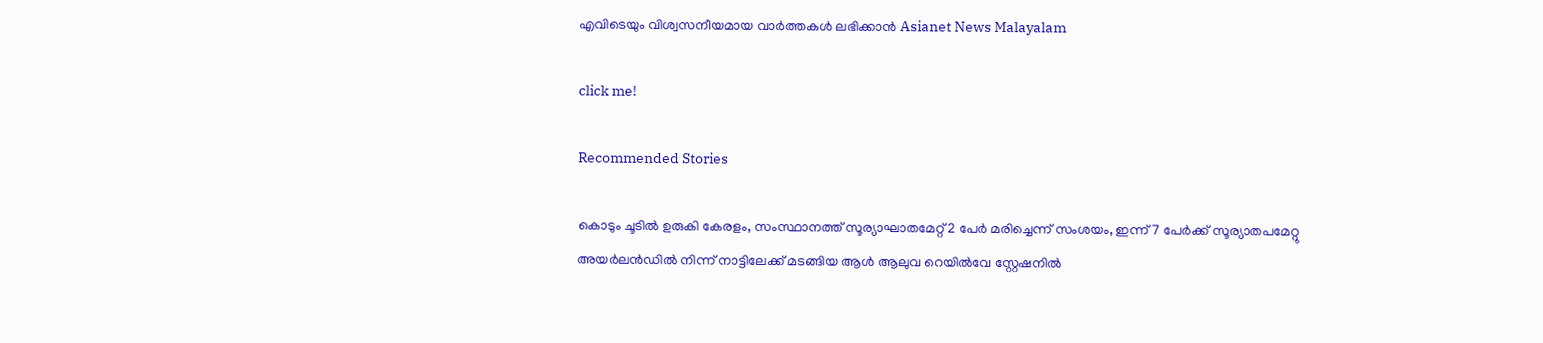എവിടെയും വിശ്വസനീയമായ വാർത്തകൾ ലഭിക്കാൻ Asianet News Malayalam

click me!

Recommended Stories

കൊടും ചൂടിൽ ഉരുകി കേരളം, സംസ്ഥാനത്ത് സൂര്യാഘാതമേറ്റ് 2 പേർ മരിച്ചെന്ന് സംശയം, ഇന്ന് 7 പേർക്ക് സൂര്യാതപമേറ്റു
അയര്‍ലന്‍ഡിൽ നിന്ന് നാട്ടിലേക്ക് മടങ്ങിയ ആള്‍ ആലുവ റെയിൽവേ സ്റ്റേഷനിൽ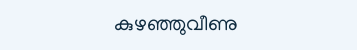കുഴഞ്ഞുവീണു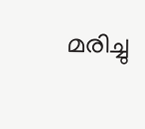മരിച്ചു